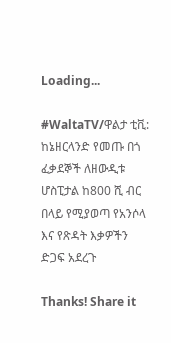Loading...

#WaltaTV/ዋልታ ቲቪ: ከኔዘርላንድ የመጡ በጎ ፈቃደኞች ለዘውዲቱ ሆስፒታል ከ800 ሺ ብር በላይ የሚያወጣ የአንሶላ እና የጽዳት እቃዎችን ድጋፍ አደረጉ

Thanks! Share it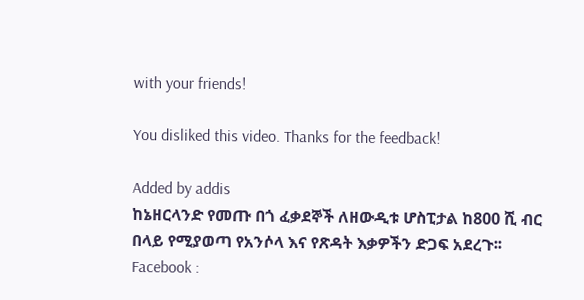with your friends!

You disliked this video. Thanks for the feedback!

Added by addis
ከኔዘርላንድ የመጡ በጎ ፈቃደኞች ለዘውዲቱ ሆስፒታል ከ800 ሺ ብር በላይ የሚያወጣ የአንሶላ እና የጽዳት እቃዎችን ድጋፍ አደረጉ፡፡Facebook :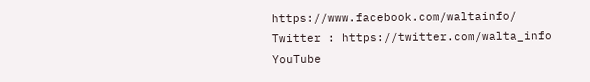https://www.facebook.com/waltainfo/
Twitter : https://twitter.com/walta_info
YouTube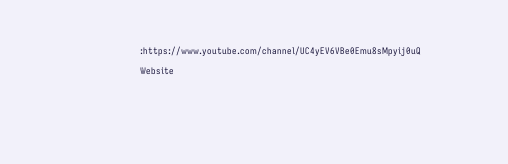:https://www.youtube.com/channel/UC4yEV6VBe0Emu8sMpyij0uQ
Website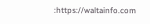:https://waltainfo.com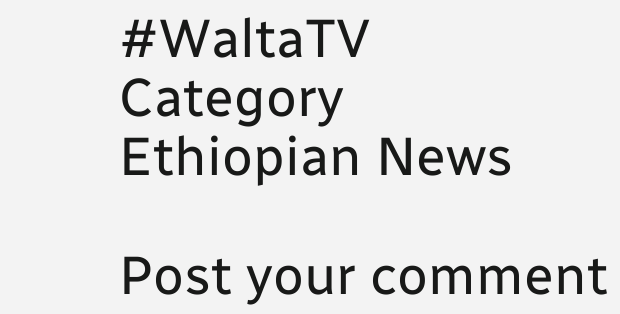#WaltaTV
Category
Ethiopian News

Post your comment